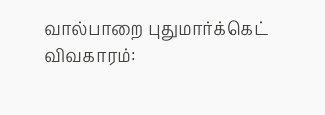வால்பாறை புதுமார்க்கெட் விவகாரம்: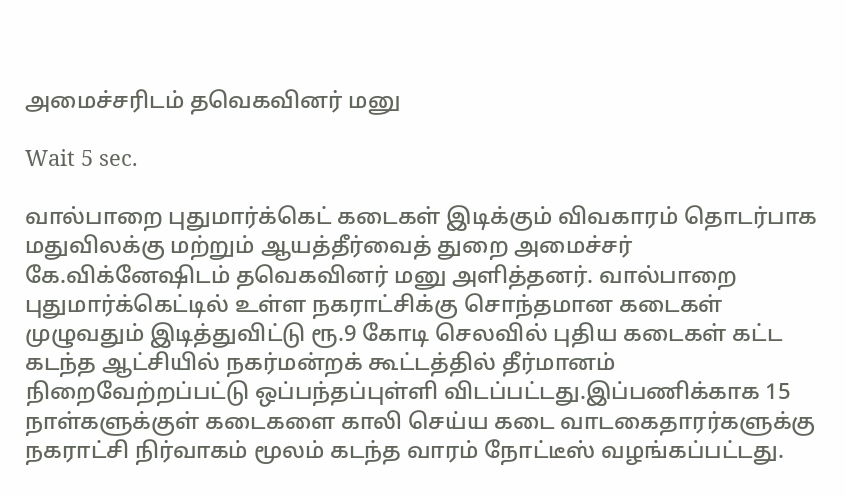அமைச்சரிடம் தவெகவினர் மனு

Wait 5 sec.

வால்பாறை புதுமார்க்கெட் கடைகள் இடிக்கும் விவகாரம் தொடர்பாக மதுவிலக்கு மற்றும் ஆயத்தீர்வைத் துறை அமைச்சர் கே.விக்னேஷிடம் தவெகவினர் மனு அளித்தனர். வால்பாறை புதுமார்க்கெட்டில் உள்ள நகராட்சிக்கு சொந்தமான கடைகள் முழுவதும் இடித்துவிட்டு ரூ.9 கோடி செலவில் புதிய கடைகள் கட்ட கடந்த ஆட்சியில் நகர்மன்றக் கூட்டத்தில் தீர்மானம் நிறைவேற்றப்பட்டு ஒப்பந்தப்புள்ளி விடப்பட்டது.இப்பணிக்காக 15 நாள்களுக்குள் கடைகளை காலி செய்ய கடை வாடகைதாரர்களுக்கு நகராட்சி நிர்வாகம் மூலம் கடந்த வாரம் நோட்டீஸ் வழங்கப்பட்டது.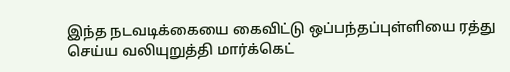இந்த நடவடிக்கையை கைவிட்டு ஒப்பந்தப்புள்ளியை ரத்து செய்ய வலியுறுத்தி மார்க்கெட்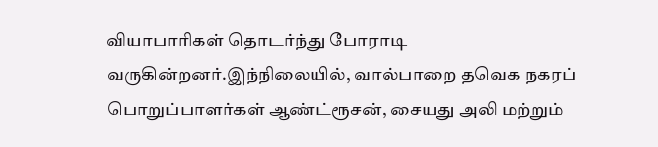வியாபாரிகள் தொடர்ந்து போராடி வருகின்றனர்.இந்நிலையில், வால்பாறை தவெக நகரப் பொறுப்பாளர்கள் ஆண்ட்ரூசன், சையது அலி மற்றும்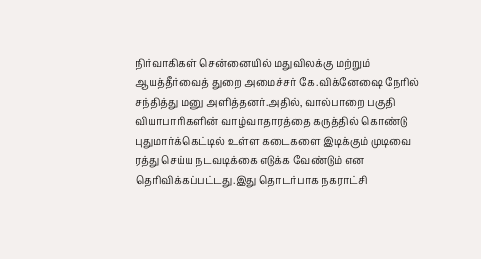நிர்வாகிகள் சென்னையில் மதுவிலக்கு மற்றும் ஆயத்தீர்வைத் துறை அமைச்சர் கே.விக்னேஷை நேரில் சந்தித்து மனு அளித்தனர்.அதில், வால்பாறை பகுதி வியாபாரிகளின் வாழ்வாதாரத்தை கருத்தில் கொண்டு புதுமார்க்கெட்டில் உள்ள கடைகளை இடிக்கும் முடிவை ரத்து செய்ய நடவடிக்கை எடுக்க வேண்டும் என தெரிவிக்கப்பட்டது.இது தொடர்பாக நகராட்சி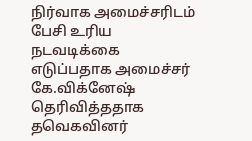நிர்வாக அமைச்சரிடம் பேசி உரிய நடவடிக்கை எடுப்பதாக அமைச்சர் கே.விக்னேஷ் தெரிவித்ததாக தவெகவினர்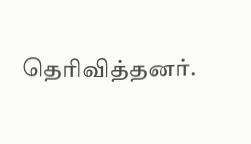தெரிவித்தனர்.